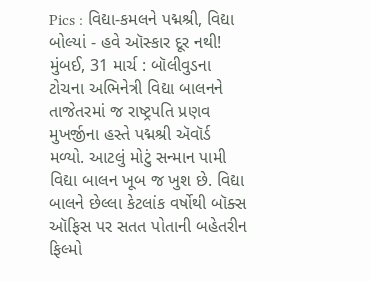Pics : વિદ્યા-કમલને પદ્મશ્રી, વિદ્યા બોલ્યાં - હવે ઑસ્કાર દૂર નથી!
મુંબઈ, 31 માર્ચ : બૉલીવુડના ટોચના અભિનેત્રી વિદ્યા બાલનને તાજેતરમાં જ રાષ્ટ્રપતિ પ્રણવ મુખર્જીના હસ્તે પદ્મશ્રી ઍવૉર્ડ મળ્યો. આટલું મોટું સન્માન પામી વિદ્યા બાલન ખૂબ જ ખુશ છે. વિદ્યા બાલને છેલ્લા કેટલાંક વર્ષોથી બૉક્સ ઑફિસ પર સતત પોતાની બહેતરીન ફિલ્મો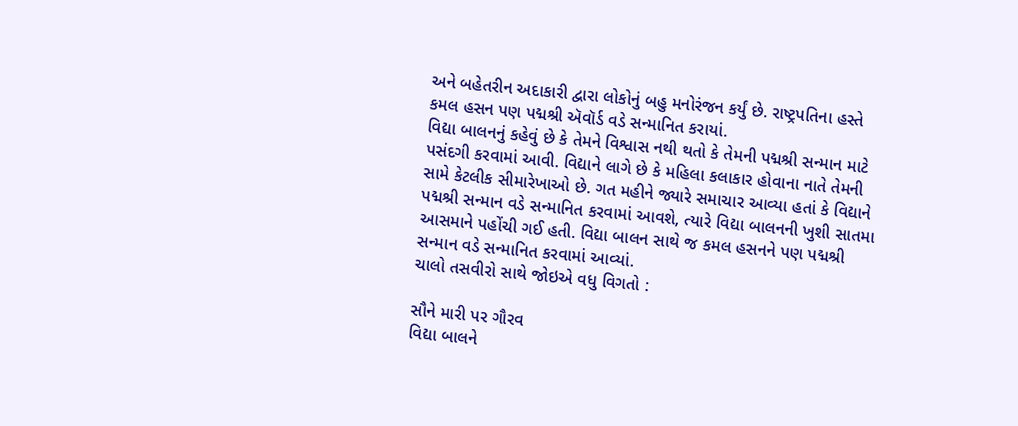અને બહેતરીન અદાકારી દ્વારા લોકોનું બહુ મનોરંજન કર્યું છે. રાષ્ટ્રપતિના હસ્તે કમલ હસન પણ પદ્મશ્રી ઍવૉર્ડ વડે સન્માનિત કરાયાં.
વિદ્યા બાલનનું કહેવું છે કે તેમને વિશ્વાસ નથી થતો કે તેમની પદ્મશ્રી સન્માન માટે પસંદગી કરવામાં આવી. વિદ્યાને લાગે છે કે મહિલા કલાકાર હોવાના નાતે તેમની સામે કેટલીક સીમારેખાઓ છે. ગત મહીને જ્યારે સમાચાર આવ્યા હતાં કે વિદ્યાને પદ્મશ્રી સન્માન વડે સન્માનિત કરવામાં આવશે, ત્યારે વિદ્યા બાલનની ખુશી સાતમા આસમાને પહોંચી ગઈ હતી. વિદ્યા બાલન સાથે જ કમલ હસનને પણ પદ્મશ્રી સન્માન વડે સન્માનિત કરવામાં આવ્યાં.
ચાલો તસવીરો સાથે જોઇએ વધુ વિગતો :

સૌને મારી પર ગૌરવ
વિદ્યા બાલને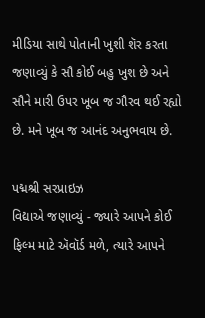મીડિયા સાથે પોતાની ખુશી શૅર કરતા જણાવ્યું કે સૌ કોઈ બહુ ખુશ છે અને સૌને મારી ઉપર ખૂબ જ ગૌરવ થઈ રહ્યો છે. મને ખૂબ જ આનંદ અનુભવાય છે.

પદ્મશ્રી સરપ્રાઇઝ
વિદ્યાએ જણાવ્યું - જ્યારે આપને કોઈ ફિલ્મ માટે ઍવૉર્ડ મળે, ત્યારે આપને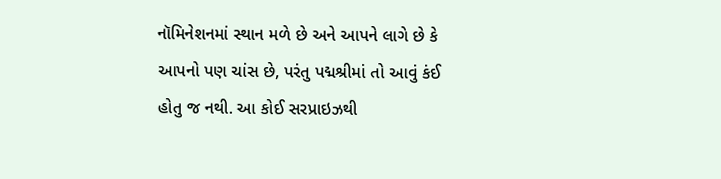નૉમિનેશનમાં સ્થાન મળે છે અને આપને લાગે છે કે આપનો પણ ચાંસ છે, પરંતુ પદ્મશ્રીમાં તો આવું કંઈ હોતુ જ નથી. આ કોઈ સરપ્રાઇઝથી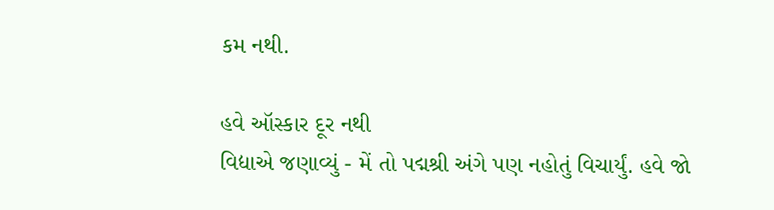કમ નથી.

હવે ઑસ્કાર દૂર નથી
વિદ્યાએ જણાવ્યું - મેં તો પદ્મશ્રી અંગે પણ નહોતું વિચાર્યું. હવે જો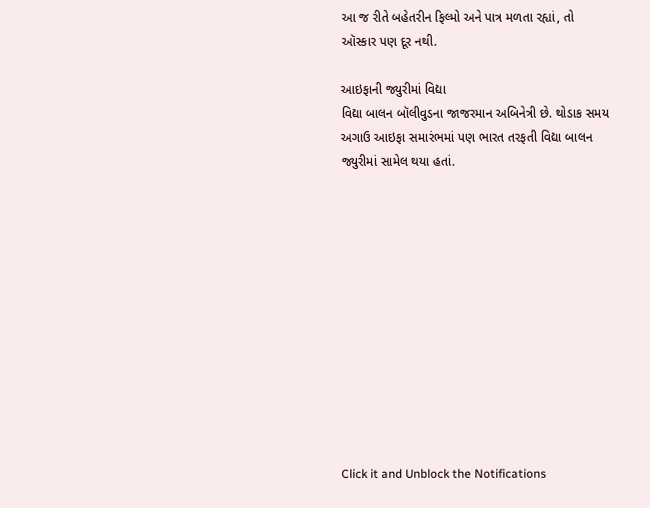આ જ રીતે બહેતરીન ફિલ્મો અને પાત્ર મળતા રહ્યાં, તો ઑસ્કાર પણ દૂર નથી.

આઇફાની જ્યુરીમાં વિદ્યા
વિદ્યા બાલન બૉલીવુડના જાજરમાન અબિનેત્રી છે. થોડાક સમય અગાઉ આઇફા સમારંભમાં પણ ભારત તરફતી વિદ્યા બાલન જ્યુરીમાં સામેલ થયા હતાં.












Click it and Unblock the Notifications